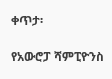ቀጥታ፡

የአውሮፓ ሻምፒዮንስ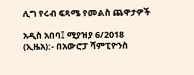ሊግ የሩብ ፍጻሜ የመልስ ጨዋታዎች

አዲስ አበባ፤ ሚያዝያ 6/2018 (ኢዜአ):- በአውሮፓ ሻምፒዮንስ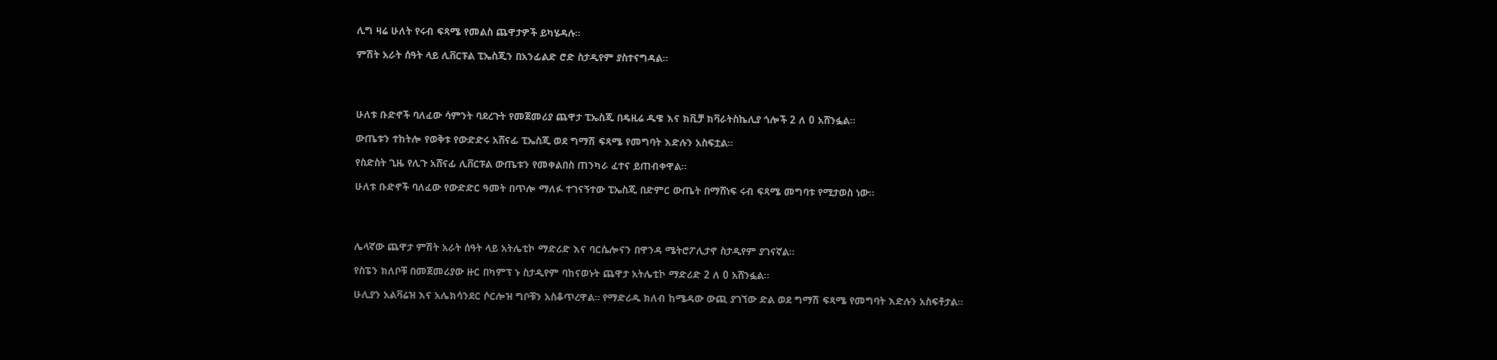ሊግ ዛሬ ሁለት የሩብ ፍጻሜ የመልስ ጨዋታዎች ይካሄዳሉ።

ምሽት አራት ሰዓት ላይ ሊቨርፑል ፒኤስጂን በአንፊልድ ሮድ ስታዲየም ያስተናግዳል።




ሁለቱ ቡድኖች ባለፈው ሳምንት ባደረጉት የመጀመሪያ ጨዋታ ፒኤስጂ በዴዚሬ ዱዌ እና ክቪቻ ክቫራትስኬሊያ ጎሎች 2 ለ 0 አሸንፏል።

ውጤቱን ተከትሎ የወቅቱ የውድድሩ አሸናፊ ፒኤስጂ ወደ ግማሽ ፍጻሜ የመግባት እድሉን አስፍቷል።

የስድስት ጊዜ የሊጉ አሸናፊ ሊቨርፑል ውጤቱን የመቀልበስ ጠንካራ ፈተና ይጠብቀዋል።

ሁለቱ ቡድኖች ባለፈው የውድድር ዓመት በጥሎ ማለፉ ተገናኝተው ፒኤስጂ በድምር ውጤት በማሸነፍ ሩብ ፍጻሜ መግባቱ የሚታወስ ነው።




ሌላኛው ጨዋታ ምሽት አራት ሰዓት ላይ አትሌቲኮ ማድሪድ እና ባርሴሎናን በዋንዳ ሜትሮፖሊታኖ ስታዲየም ያገናኛል።

የስፔን ክለቦቹ በመጀመሪያው ዙር በካምፕ ኑ ስታዲየም ባከናወኑት ጨዋታ አትሌቲኮ ማድሪድ 2 ለ 0 አሸንፏል።

ሁሊያን አልቫሬዝ እና አሌክሳንደር ሶርሎዝ ግቦቹን አስቆጥረዋል። የማድሪዱ ክለብ ከሜዳው ውጪ ያገኘው ድል ወደ ግማሽ ፍጻሜ የመግባት እድሉን አስፍቶታል።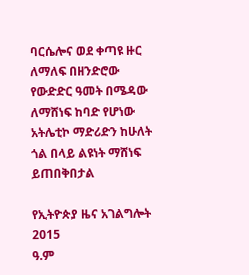ባርሴሎና ወደ ቀጣዩ ዙር ለማለፍ በዘንድሮው የውድድር ዓመት በሜዳው ለማሸነፍ ከባድ የሆነው አትሌቲኮ ማድሪድን ከሁለት ጎል በላይ ልዩነት ማሸነፍ ይጠበቅበታል

የኢትዮጵያ ዜና አገልግሎት
2015
ዓ.ም